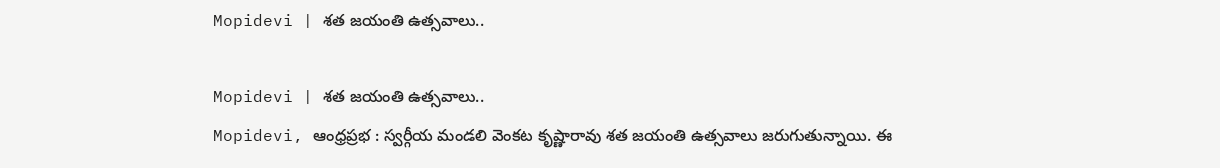Mopidevi | శత జయంతి ఉత్సవాలు..

Mopidevi | శత జయంతి ఉత్సవాలు..
Mopidevi, ఆంధ్రప్రభ : స్వర్గీయ మండలి వెంకట కృష్ణారావు శత జయంతి ఉత్సవాలు జరుగుతున్నాయి. ఈ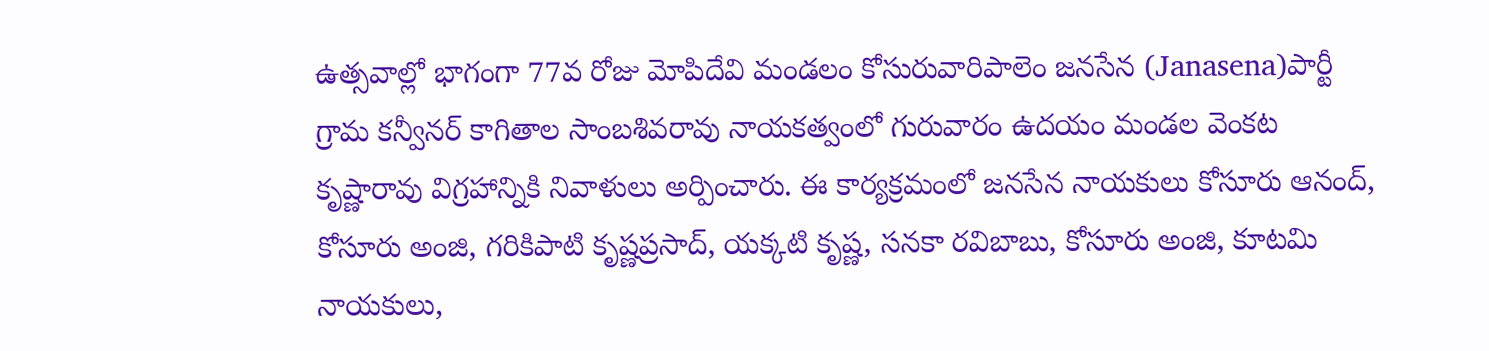ఉత్సవాల్లో భాగంగా 77వ రోజు మోపిదేవి మండలం కోసురువారిపాలెం జనసేన (Janasena)పార్టీ గ్రామ కన్వీనర్ కాగితాల సాంబశివరావు నాయకత్వంలో గురువారం ఉదయం మండల వెంకట కృష్ణారావు విగ్రహాన్నికి నివాళులు అర్పించారు. ఈ కార్యక్రమంలో జనసేన నాయకులు కోసూరు ఆనంద్, కోసూరు అంజి, గరికిపాటి కృష్ణప్రసాద్, యక్కటి కృష్ణ, సనకా రవిబాబు, కోసూరు అంజి, కూటమి నాయకులు,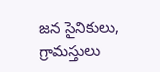జన సైనికులు, గ్రామస్తులు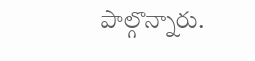పాల్గొన్నారు.